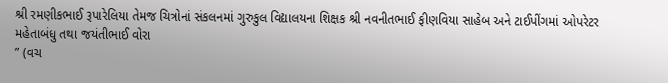શ્રી રમણીકભાઈ રૂપારેલિયા તેમજ ચિત્રોનાં સંકલનમાં ગુરુકુલ વિદ્યાલયના શિક્ષક શ્રી નવનીતભાઈ ફીણવિયા સાહેબ અને ટાઈપીંગમાં ઓપરેટર મહેતાબંધુ તથા જયંતીભાઈ વોરા
” (વચ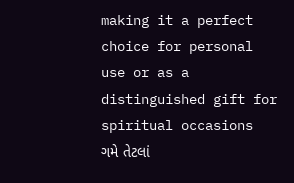making it a perfect choice for personal use or as a distinguished gift for spiritual occasions
ગમે તેટલાં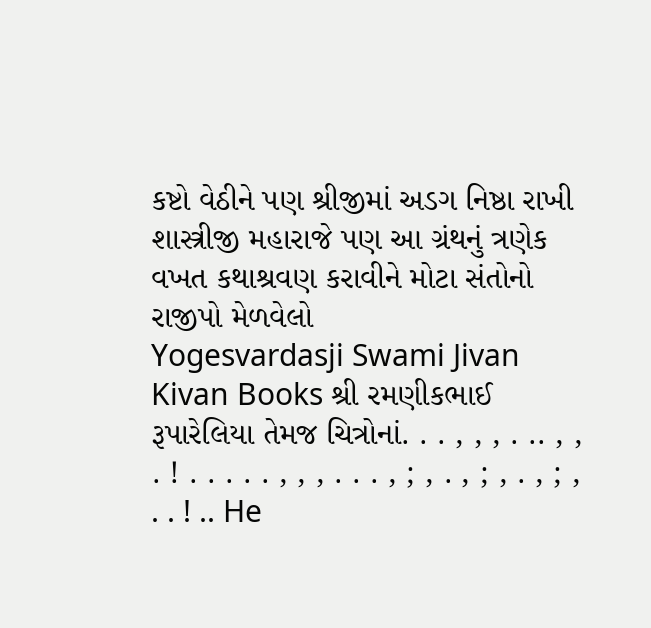કષ્ટો વેઠીને પણ શ્રીજીમાં અડગ નિષ્ઠા રાખી
શાસ્ત્રીજી મહારાજે પણ આ ગ્રંથનું ત્રણેક વખત કથાશ્રવણ કરાવીને મોટા સંતોનો રાજીપો મેળવેલો
Yogesvardasji Swami Jivan Kivan Books શ્રી રમણીકભાઈ રૂપારેલિયા તેમજ ચિત્રોનાં. . . , , , . .. , , . ! . . . . . , , , . . . , ; , . , ; , . , ; , . . ! .. He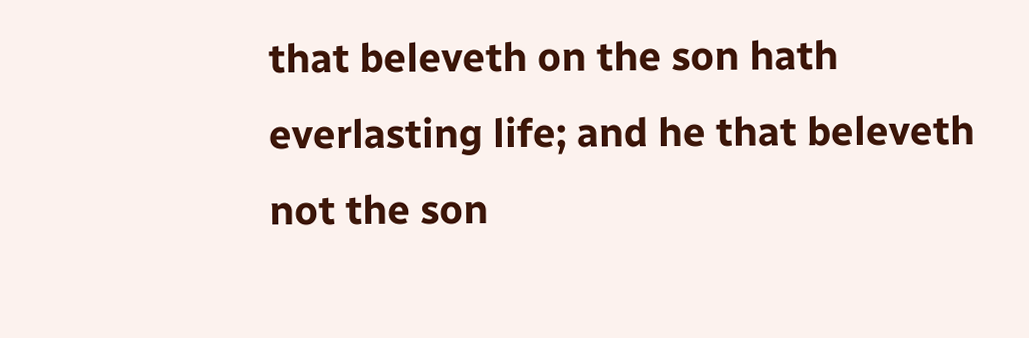that beleveth on the son hath everlasting life; and he that beleveth not the son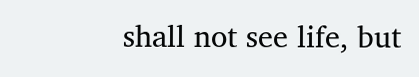shall not see life, but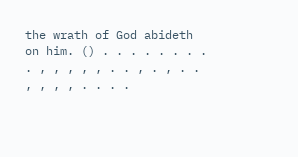the wrath of God abideth on him. () . . . . . . . . . , , , , , . . , . , . . , , , , . . . .